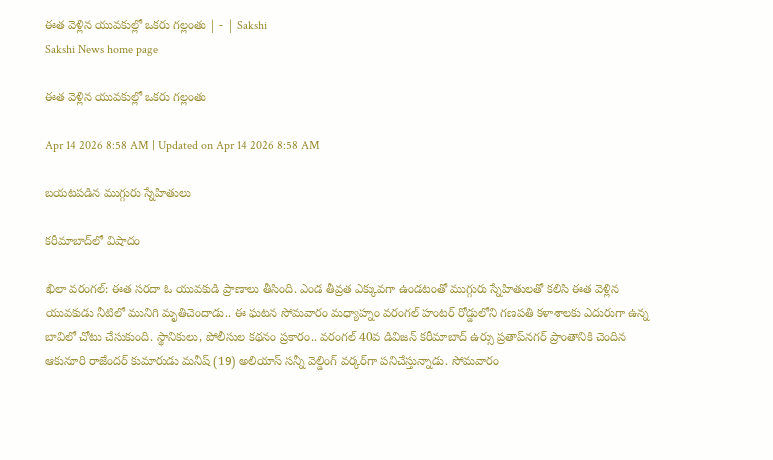ఈత వెళ్లిన యువకుల్లో ఒకరు గల్లంతు | - | Sakshi
Sakshi News home page

ఈత వెళ్లిన యువకుల్లో ఒకరు గల్లంతు

Apr 14 2026 8:58 AM | Updated on Apr 14 2026 8:58 AM

బయటపడిన ముగ్గురు స్నేహితులు

కరీమాబాద్‌లో విషాదం

ఖిలా వరంగల్‌: ఈత సరదా ఓ యువకుడి ప్రాణాలు తీసింది. ఎండ తీవ్రత ఎక్కువగా ఉండటంతో ముగ్గురు స్నేహితులతో కలిసి ఈత వెళ్లిన యువకుడు నీటిలో మునిగి మృతిచెందాడు.. ఈ ఘటన సోమవారం మధ్యాహ్నం వరంగల్‌ హంటర్‌ రోడ్డులోని గణపతి కళాశాలకు ఎదురుగా ఉన్న బావిలో చోటు చేసుకుంది. స్థానికులు, పోలీసుల కథనం ప్రకారం.. వరంగల్‌ 40వ డివిజన్‌ కరీమాబాద్‌ ఉర్సు ప్రతాప్‌నగర్‌ ప్రాంతానికి చెందిన ఆకునూరి రాజేందర్‌ కుమారుడు మనీష్‌ (19) అలియాస్‌ సన్నీ వెల్డింగ్‌ వర్కర్‌గా పనిచేస్తున్నాడు. సోమవారం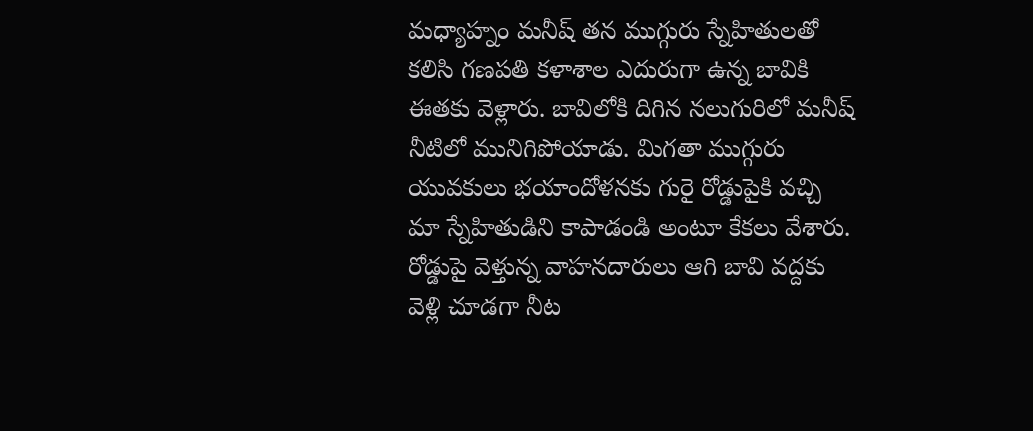మధ్యాహ్నం మనీష్‌ తన ముగ్గురు స్నేహితులతో కలిసి గణపతి కళాశాల ఎదురుగా ఉన్న బావికి ఈతకు వెళ్లారు. బావిలోకి దిగిన నలుగురిలో మనీష్‌ నీటిలో మునిగిపోయాడు. మిగతా ముగ్గురు యువకులు భయాందోళనకు గురై రోడ్డుపైకి వచ్చి మా స్నేహితుడిని కాపాడండి అంటూ కేకలు వేశారు. రోడ్డుపై వెళ్తున్న వాహనదారులు ఆగి బావి వద్దకు వెళ్లి చూడగా నీట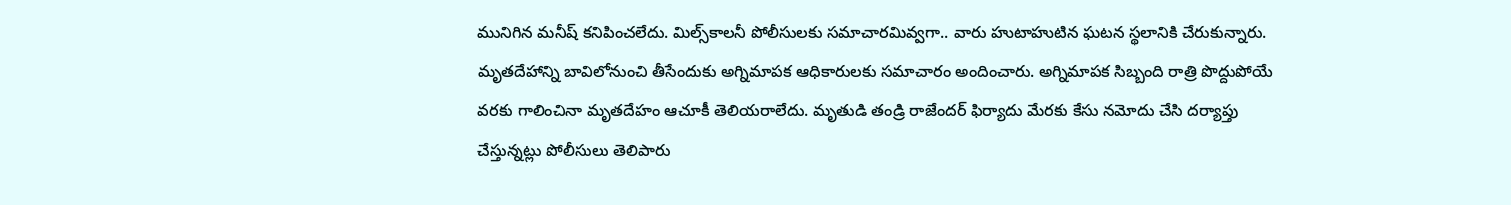మునిగిన మనీష్‌ కనిపించలేదు. మిల్స్‌కాలనీ పోలీసులకు సమాచారమివ్వగా.. వారు హుటాహుటిన ఘటన స్థలానికి చేరుకున్నారు. మృతదేహాన్ని బావిలోనుంచి తీసేందుకు అగ్నిమాపక ఆధికారులకు సమాచారం అందించారు. అగ్నిమాపక సిబ్బంది రాత్రి పొద్దుపోయే వరకు గాలించినా మృతదేహం ఆచూకీ తెలియరాలేదు. మృతుడి తండ్రి రాజేందర్‌ ఫిర్యాదు మేరకు కేసు నమోదు చేసి దర్యాప్తు చేస్తున్నట్లు పోలీసులు తెలిపారు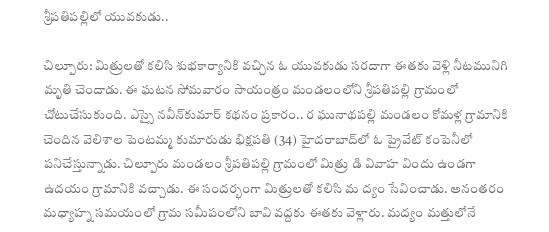శ్రీపతిపల్లిలో యువకుడు..

చిల్పూరు: మిత్రులతో కలిసి శుభకార్యానికి వచ్చిన ఓ యువకుడు సరదాగా ఈతకు వెళ్లి నీటమునిగి మృతి చెందాడు. ఈ ఘటన సోమవారం సాయంత్రం మండలంలోని శ్రీపతిపల్లి గ్రామంలో చోటుచేసుకుంది. ఎస్సై నవీన్‌కుమార్‌ కథనం ప్రకారం.. ర ఘునాథపల్లి మండలం కోమళ్ల గ్రామానికి చెందిన వెలిశాల పెంటమ్మ కుమారుడు భిక్షపతి (34) హైదరాబాద్‌లో ఓ ప్రైవేట్‌ కంపెనీలో పనిచేస్తున్నాడు. చిల్పూరు మండలం శ్రీపతిపల్లి గ్రామంలో మిత్రు డి వివాహ విందు ఉండగా ఉదయం గ్రామానికి వచ్చాడు. ఈ సందర్భంగా మిత్రులతో కలిసి మ ద్యం సేవించాడు. అనంతరం మధ్యాహ్న సమయంలో గ్రామ సమీపంలోని బావి వద్దకు ఈతకు వెళ్లారు. మద్యం మత్తులోనే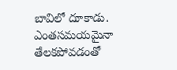బావిలో దూకాడు. ఎంతసమయమైనా తేలకపోవడంతో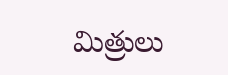మిత్రులు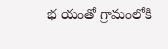భ యంతో గ్రామంలోకి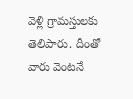వెళ్లి గ్రామస్తులకు తెలిపారు. దీంతో వారు వెంటనే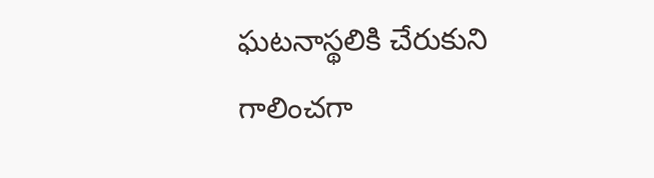ఘటనాస్థలికి చేరుకుని గాలించగా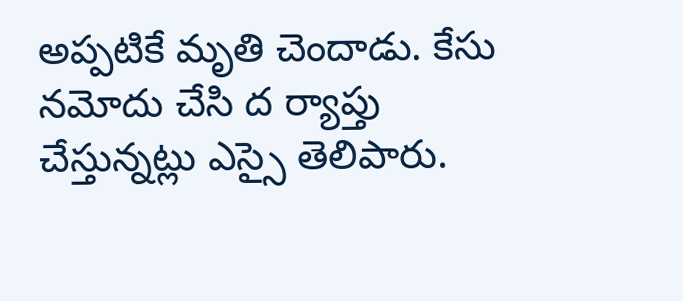అప్పటికే మృతి చెందాడు. కేసు నమోదు చేసి ద ర్యాప్తు చేస్తున్నట్లు ఎస్సై తెలిపారు.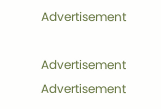Advertisement

Advertisement
Advertisement